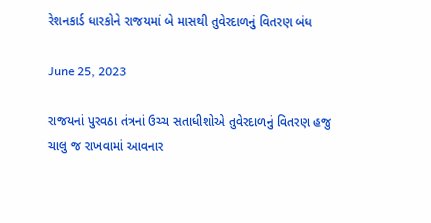રેશનકાર્ડ ધારકોને રાજયમાં બે માસથી તુવેરદાળનું વિતરણ બંધ

June 25, 2023

રાજયનાં પુરવઠા તંત્રનાં ઉચ્ચ સતાધીશોએ તુવેરદાળનું વિતરણ હજુ ચાલુ જ રાખવામાં આવનાર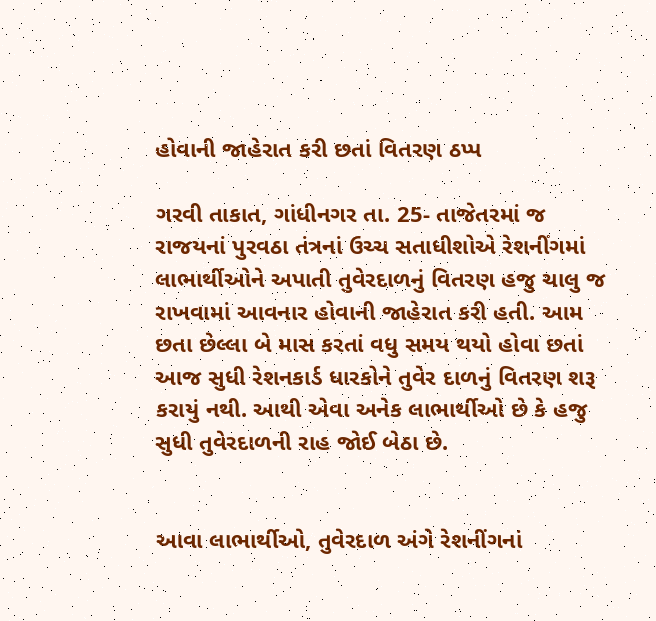હોવાની જાહેરાત કરી છતાં વિતરણ ઠપ્પ

ગરવી તાકાત, ગાંધીનગર તા. 25- તાજેતરમાં જ રાજયનાં પુરવઠા તંત્રનાં ઉચ્ચ સતાધીશોએ રેશનીંગમાં લાભાર્થીઓને અપાતી તુવેરદાળનું વિતરણ હજુ ચાલુ જ રાખવામાં આવનાર હોવાની જાહેરાત કરી હતી. આમ છતા છેલ્લા બે માસ કરતાં વધુ સમય થયો હોવા છતાં આજ સુધી રેશનકાર્ડ ધારકોને તુવેર દાળનું વિતરણ શરૂ કરાયું નથી. આથી એવા અનેક લાભાર્થીઓ છે કે હજુ સુધી તુવેરદાળની રાહ જોઈ બેઠા છે.


આવા લાભાર્થીઓ, તુવેરદાળ અંગે રેશનીંગનાં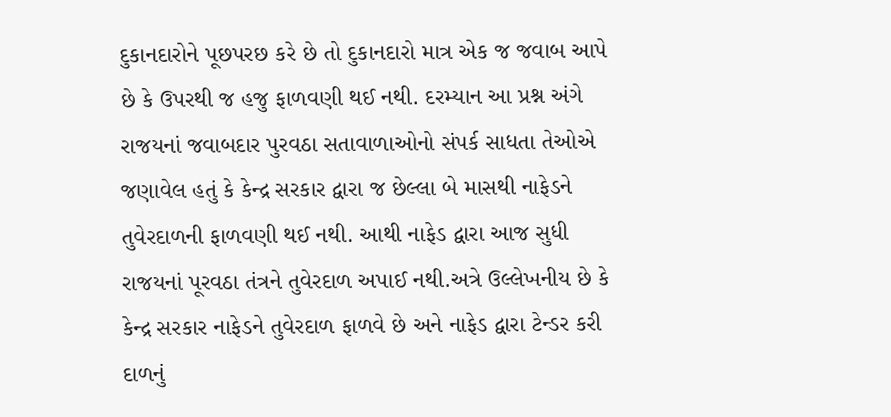દુકાનદારોને પૂછપરછ કરે છે તો દુકાનદારો માત્ર એક જ જવાબ આપે છે કે ઉપરથી જ હજુ ફાળવણી થઈ નથી. દરમ્યાન આ પ્રશ્ન અંગે રાજયનાં જવાબદાર પુરવઠા સતાવાળાઓનો સંપર્ક સાધતા તેઓએ જણાવેલ હતું કે કેન્દ્ર સરકાર દ્વારા જ છેલ્લા બે માસથી નાફેડને તુવેરદાળની ફાળવણી થઈ નથી. આથી નાફેડ દ્વારા આજ સુધી રાજયનાં પૂરવઠા તંત્રને તુવેરદાળ અપાઈ નથી.અત્રે ઉલ્લેખનીય છે કે કેન્દ્ર સરકાર નાફેડને તુવેરદાળ ફાળવે છે અને નાફેડ દ્વારા ટેન્ડર કરી દાળનું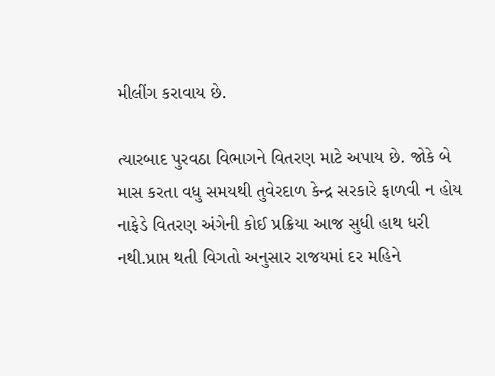મીલીંગ કરાવાય છે.

ત્યારબાદ પુરવઠા વિભાગને વિતરણ માટે અપાય છે. જોકે બે માસ કરતા વધુ સમયથી તુવેરદાળ કેન્દ્ર સરકારે ફાળવી ન હોય નાફેડે વિતરણ અંગેની કોઈ પ્રક્રિયા આજ સુધી હાથ ધરી નથી.પ્રાપ્ત થતી વિગતો અનુસાર રાજયમાં દર મહિને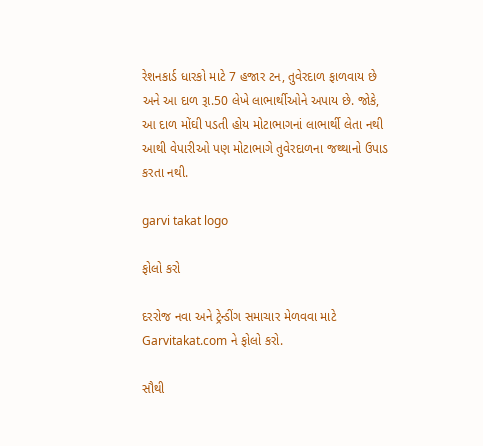રેશનકાર્ડ ધારકો માટે 7 હજાર ટન, તુવેરદાળ ફાળવાય છે અને આ દાળ રૂા.50 લેખે લાભાર્થીઓને અપાય છે. જોકે, આ દાળ મોંઘી પડતી હોય મોટાભાગનાં લાભાર્થી લેતા નથી આથી વેપારીઓ પણ મોટાભાગે તુવેરદાળના જથ્થાનો ઉપાડ કરતા નથી.

garvi takat logo

ફોલો કરો

દરરોજ નવા અને ટ્રેન્ડીંગ સમાચાર મેળવવા માટે Garvitakat.com ને ફોલો કરો.

સૌથી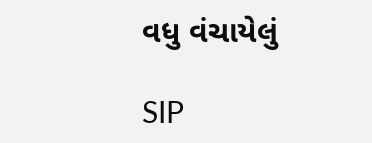વધુ વંચાયેલું

SIP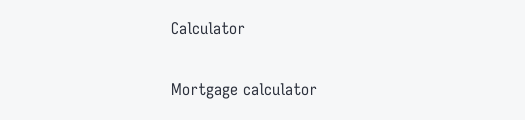Calculator

Mortgage calculator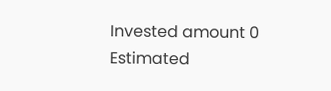Invested amount 0
Estimated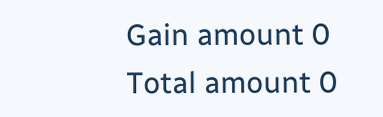Gain amount 0
Total amount 0